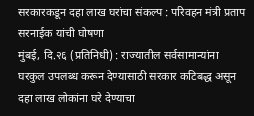सरकारकडून दहा लाख घरांचा संकल्प : परिवहन मंत्री प्रताप सरनाईक यांची घोषणा
मुंबई, दि.२६ (प्रतिनिधी) : राज्यातील सर्वसामान्यांना घरकुल उपलब्ध करून देण्यासाठी सरकार कटिबद्ध असून दहा लाख लोकांना घरे देण्याचा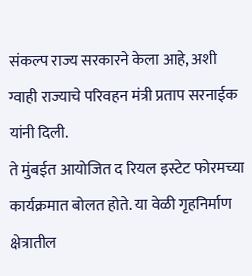संकल्प राज्य सरकारने केला आहे, अशी ग्वाही राज्याचे परिवहन मंत्री प्रताप सरनाईक यांनी दिली.
ते मुंबईत आयोजित द रियल इस्टेट फोरमच्या कार्यक्रमात बोलत होते. या वेळी गृहनिर्माण क्षेत्रातील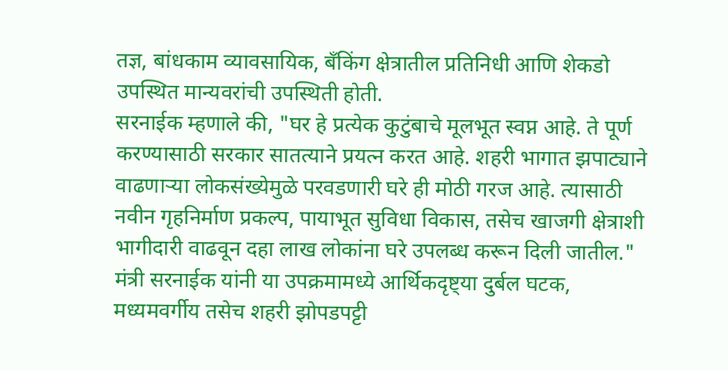तज्ञ, बांधकाम व्यावसायिक, बँकिंग क्षेत्रातील प्रतिनिधी आणि शेकडो उपस्थित मान्यवरांची उपस्थिती होती.
सरनाईक म्हणाले की, "घर हे प्रत्येक कुटुंबाचे मूलभूत स्वप्न आहे. ते पूर्ण करण्यासाठी सरकार सातत्याने प्रयत्न करत आहे. शहरी भागात झपाट्याने वाढणाऱ्या लोकसंख्येमुळे परवडणारी घरे ही मोठी गरज आहे. त्यासाठी नवीन गृहनिर्माण प्रकल्प, पायाभूत सुविधा विकास, तसेच खाजगी क्षेत्राशी भागीदारी वाढवून दहा लाख लोकांना घरे उपलब्ध करून दिली जातील."
मंत्री सरनाईक यांनी या उपक्रमामध्ये आर्थिकदृष्ट्या दुर्बल घटक, मध्यमवर्गीय तसेच शहरी झोपडपट्टी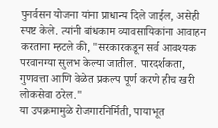पुनर्वसन योजना यांना प्राधान्य दिले जाईल, असेही स्पष्ट केले. त्यांनी बांधकाम व्यावसायिकांना आवाहन करताना म्हटले की, "सरकारकडून सर्व आवश्यक परवानग्या सुलभ केल्या जातील. पारदर्शकता, गुणवत्ता आणि वेळेत प्रकल्प पूर्ण करणे हीच खरी लोकसेवा ठरेल."
या उपक्रमामुळे रोजगारनिर्मिती, पायाभूत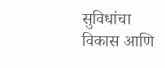सुविधांचा विकास आणि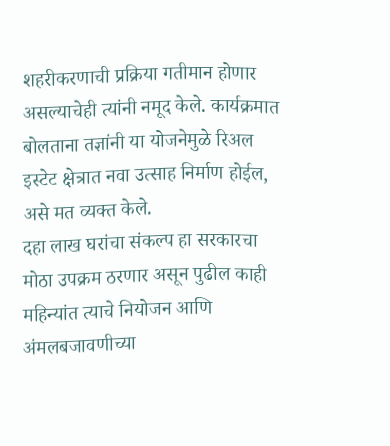शहरीकरणाची प्रक्रिया गतीमान होणार असल्याचेही त्यांनी नमूद केले. कार्यक्रमात बोलताना तज्ञांनी या योजनेमुळे रिअल इस्टेट क्षेत्रात नवा उत्साह निर्माण होईल, असे मत व्यक्त केले.
दहा लाख घरांचा संकल्प हा सरकारचा मोठा उपक्रम ठरणार असून पुढील काही महिन्यांत त्याचे नियोजन आणि अंमलबजावणीच्या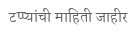टप्प्यांची माहिती जाहीर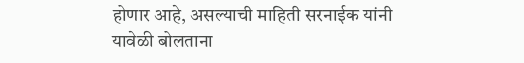होणार आहे, असल्याची माहिती सरनाईक यांनी यावेळी बोलताना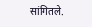सांगितले.